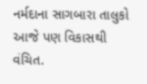નર્મદાના સાગબારા તાલુકો આજે પણ વિકાસથી વંચિત.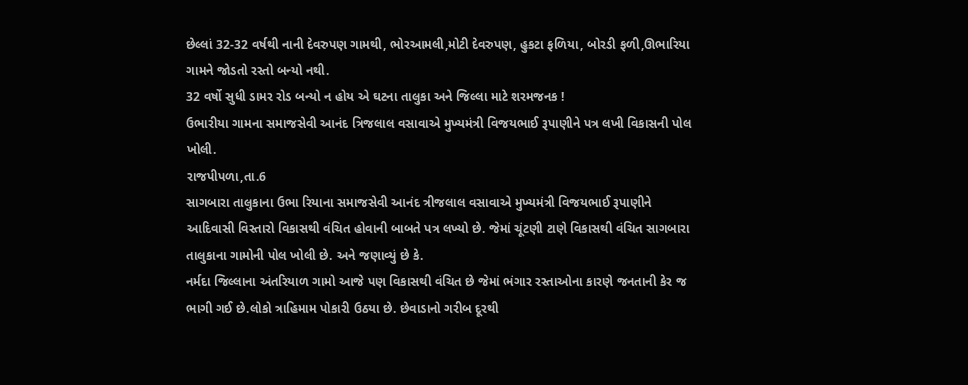છેલ્લાં 32-32 વર્ષથી નાની દેવરુપણ ગામથી, ભોરઆમલી,મોટી દેવરુપણ, હુકટા ફળિયા, બોરડી ફળી,ઊભારિયા ગામને જોડતો રસ્તો બન્યો નથી.
32 વર્ષો સુધી ડામર રોડ બન્યો ન હોય એ ઘટના તાલુકા અને જિલ્લા માટે શરમજનક !
ઉભારીયા ગામના સમાજસેવી આનંદ ત્રિજલાલ વસાવાએ મુખ્યમંત્રી વિજયભાઈ રૂપાણીને પત્ર લખી વિકાસની પોલ ખોલી.
રાજપીપળા,તા.6
સાગબારા તાલુકાના ઉભા રિયાના સમાજસેવી આનંદ ત્રીજલાલ વસાવાએ મુખ્યમંત્રી વિજયભાઈ રૂપાણીને આદિવાસી વિસ્તારો વિકાસથી વંચિત હોવાની બાબતે પત્ર લખ્યો છે. જેમાં ચૂંટણી ટાણે વિકાસથી વંચિત સાગબારા તાલુકાના ગામોની પોલ ખોલી છે. અને જણાવ્યું છે કે.
નર્મદા જિલ્લાના અંતરિયાળ ગામો આજે પણ વિકાસથી વંચિત છે જેમાં ભંગાર રસ્તાઓના કારણે જનતાની કેર જ ભાગી ગઈ છે.લોકો ત્રાહિમામ પોકારી ઉઠયા છે. છેવાડાનો ગરીબ દૂરથી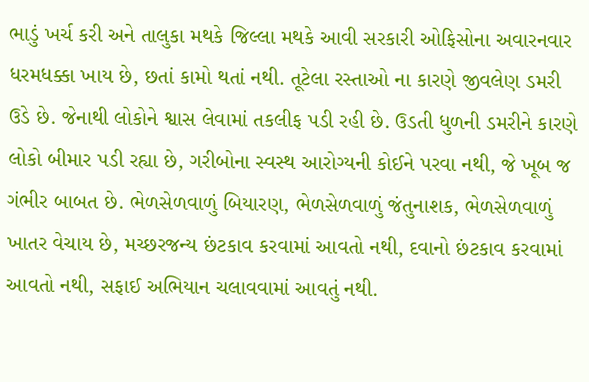ભાડું ખર્ચ કરી અને તાલુકા મથકે જિલ્લા મથકે આવી સરકારી ઓફિસોના અવારનવાર ધરમધક્કા ખાય છે, છતાં કામો થતાં નથી. તૂટેલા રસ્તાઓ ના કારણે જીવલેણ ડમરી ઉડે છે. જેનાથી લોકોને શ્વાસ લેવામાં તકલીફ પડી રહી છે. ઉડતી ધુળની ડમરીને કારણે લોકો બીમાર પડી રહ્યા છે, ગરીબોના સ્વસ્થ આરોગ્યની કોઈને પરવા નથી, જે ખૂબ જ ગંભીર બાબત છે. ભેળસેળવાળું બિયારણ, ભેળસેળવાળું જંતુનાશક, ભેળસેળવાળું ખાતર વેચાય છે, મચ્છરજન્ય છંટકાવ કરવામાં આવતો નથી, દવાનો છંટકાવ કરવામાં આવતો નથી, સફાઈ અભિયાન ચલાવવામાં આવતું નથી.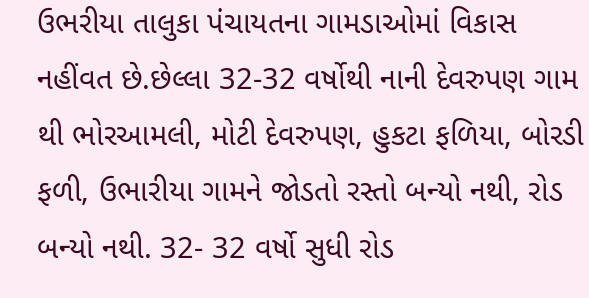ઉભરીયા તાલુકા પંચાયતના ગામડાઓમાં વિકાસ નહીંવત છે.છેલ્લા 32-32 વર્ષોથી નાની દેવરુપણ ગામ થી ભોરઆમલી, મોટી દેવરુપણ, હુકટા ફળિયા, બોરડી ફળી, ઉભારીયા ગામને જોડતો રસ્તો બન્યો નથી, રોડ બન્યો નથી. 32- 32 વર્ષો સુધી રોડ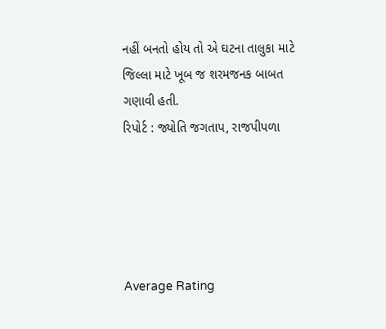નહીં બનતો હોય તો એ ઘટના તાલુકા માટે જિલ્લા માટે ખૂબ જ શરમજનક બાબત ગણાવી હતી.
રિપોર્ટ : જ્યોતિ જગતાપ, રાજપીપળા





Average Rating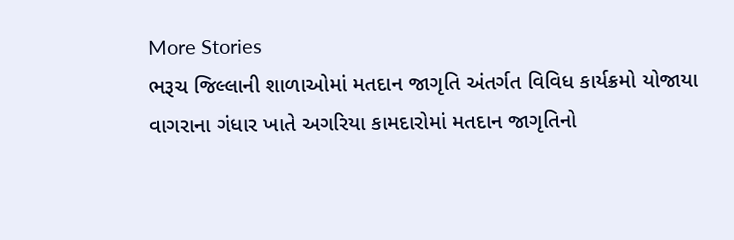More Stories
ભરૂચ જિલ્લાની શાળાઓમાં મતદાન જાગૃતિ અંતર્ગત વિવિધ કાર્યક્રમો યોજાયા
વાગરાના ગંધાર ખાતે અગરિયા કામદારોમાં મતદાન જાગૃતિનો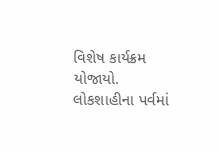વિશેષ કાર્યક્રમ યોજાયો.
લોકશાહીના પર્વમાં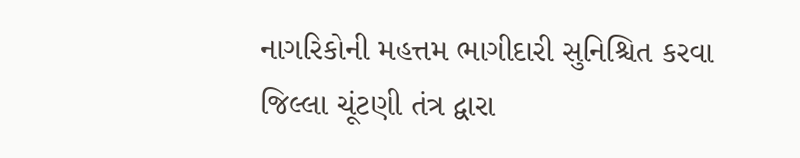નાગરિકોની મહત્તમ ભાગીદારી સુનિશ્ચિત કરવા જિલ્લા ચૂંટણી તંત્ર દ્વારા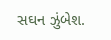સઘન ઝુંબેશ.